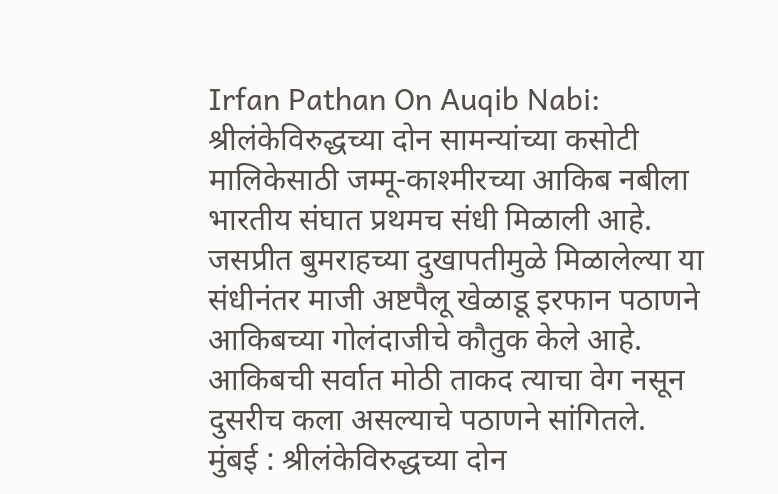Irfan Pathan On Auqib Nabi: श्रीलंकेविरुद्धच्या दोन सामन्यांच्या कसोटी मालिकेसाठी जम्मू-काश्मीरच्या आकिब नबीला भारतीय संघात प्रथमच संधी मिळाली आहे. जसप्रीत बुमराहच्या दुखापतीमुळे मिळालेल्या या संधीनंतर माजी अष्टपैलू खेळाडू इरफान पठाणने आकिबच्या गोलंदाजीचे कौतुक केले आहे. आकिबची सर्वात मोठी ताकद त्याचा वेग नसून दुसरीच कला असल्याचे पठाणने सांगितले.
मुंबई : श्रीलंकेविरुद्धच्या दोन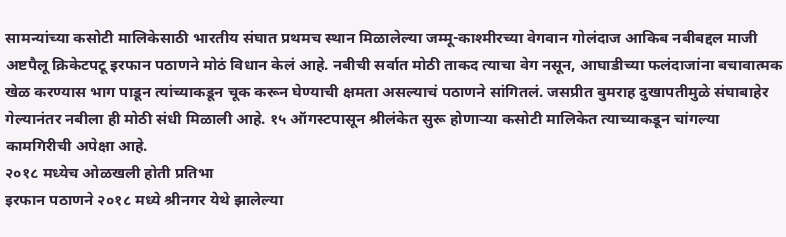सामन्यांच्या कसोटी मालिकेसाठी भारतीय संघात प्रथमच स्थान मिळालेल्या जम्मू-काश्मीरच्या वेगवान गोलंदाज आकिब नबीबद्दल माजी अष्टपैलू क्रिकेटपटू इरफान पठाणने मोठं विधान केलं आहे. नबीची सर्वात मोठी ताकद त्याचा वेग नसून, आघाडीच्या फलंदाजांना बचावात्मक खेळ करण्यास भाग पाडून त्यांच्याकडून चूक करून घेण्याची क्षमता असल्याचं पठाणने सांगितलं. जसप्रीत बुमराह दुखापतीमुळे संघाबाहेर गेल्यानंतर नबीला ही मोठी संधी मिळाली आहे. १५ ऑगस्टपासून श्रीलंकेत सुरू होणाऱ्या कसोटी मालिकेत त्याच्याकडून चांगल्या कामगिरीची अपेक्षा आहे.
२०१८ मध्येच ओळखली होती प्रतिभा
इरफान पठाणने २०१८ मध्ये श्रीनगर येथे झालेल्या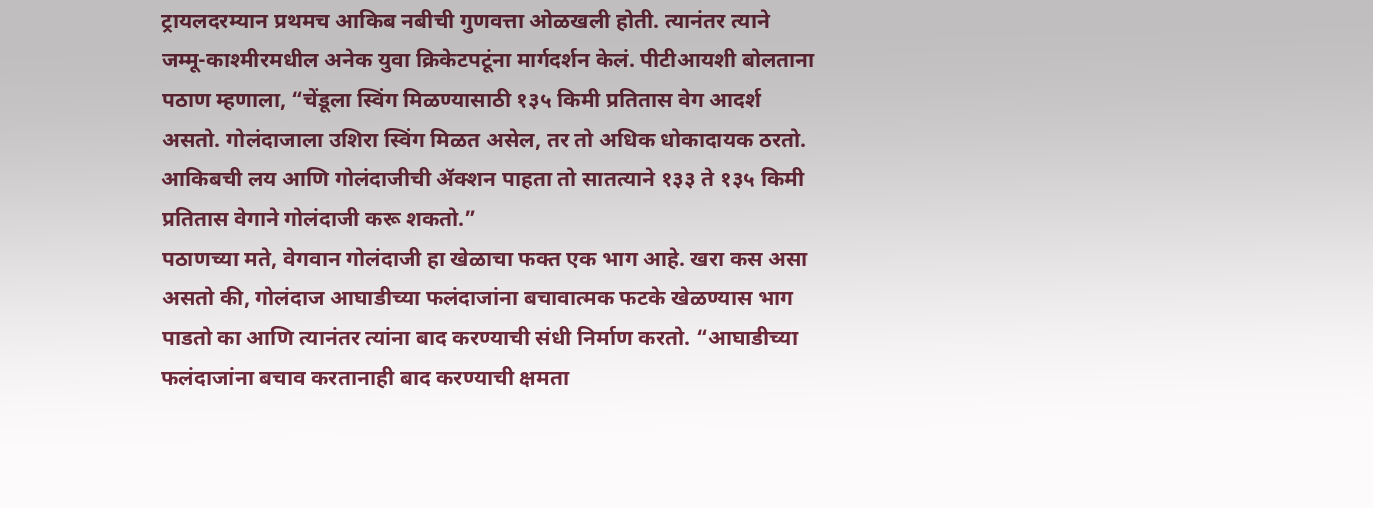ट्रायलदरम्यान प्रथमच आकिब नबीची गुणवत्ता ओळखली होती. त्यानंतर त्याने जम्मू-काश्मीरमधील अनेक युवा क्रिकेटपटूंना मार्गदर्शन केलं. पीटीआयशी बोलताना पठाण म्हणाला, “चेंडूला स्विंग मिळण्यासाठी १३५ किमी प्रतितास वेग आदर्श असतो. गोलंदाजाला उशिरा स्विंग मिळत असेल, तर तो अधिक धोकादायक ठरतो. आकिबची लय आणि गोलंदाजीची ॲक्शन पाहता तो सातत्याने १३३ ते १३५ किमी प्रतितास वेगाने गोलंदाजी करू शकतो.”
पठाणच्या मते, वेगवान गोलंदाजी हा खेळाचा फक्त एक भाग आहे. खरा कस असा असतो की, गोलंदाज आघाडीच्या फलंदाजांना बचावात्मक फटके खेळण्यास भाग पाडतो का आणि त्यानंतर त्यांना बाद करण्याची संधी निर्माण करतो. “आघाडीच्या फलंदाजांना बचाव करतानाही बाद करण्याची क्षमता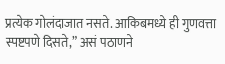प्रत्येक गोलंदाजात नसते. आकिबमध्ये ही गुणवत्ता स्पष्टपणे दिसते,” असं पठाणने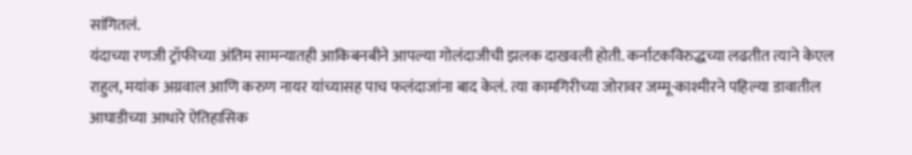सांगितलं.
यंदाच्या रणजी ट्रॉफीच्या अंतिम सामन्यातही आकिबनबीने आपल्या गोलंदाजीची झलक दाखवली होती. कर्नाटकविरुद्धच्या लढतीत त्याने केएल राहुल, मयांक अग्रवाल आणि करुण नायर यांच्यासह पाच फलंदाजांना बाद केलं. त्या कामगिरीच्या जोरावर जम्मू-काश्मीरने पहिल्या डावातील आघाडीच्या आधारे ऐतिहासिक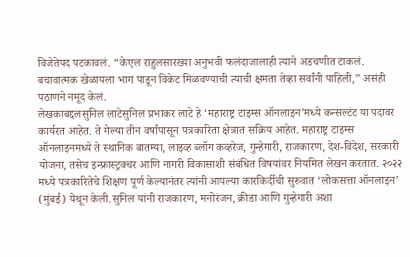विजेतेपद पटकावलं. “केएल राहुलसारख्या अनुभवी फलंदाजालाही त्याने अडचणीत टाकलं. बचावात्मक खेळायला भाग पाडून विकेट मिळवण्याची त्याची क्षमता तेव्हा सर्वांनी पाहिली,” असंही पठाणने नमूद केलं.
लेखकाबद्दलसुनिल लाटेसुनिल प्रभाकर लाटे हे ‘महाराष्ट्र टाइम्स ऑनलाइन’मध्ये कन्सल्टंट या पदावर कार्यरत आहेत. ते गेल्या तीन वर्षांपासून पत्रकारिता क्षेत्रात सक्रिय आहेत. महाराष्ट्र टाइम्स ऑनलाइनमध्ये ते स्थानिक बातम्या, लाइव्ह ब्लॉग कव्हरेज, गुन्हेगारी, राजकारण, देश-विदेश, सरकारी योजना, तसेच इन्फ्रास्ट्रक्चर आणि नागरी विकासाशी संबंधित विषयांवर नियमित लेखन करतात. २०२२ मध्ये पत्रकारितेचे शिक्षण पूर्ण केल्यानंतर त्यांनी आपल्या कारकिर्दीची सुरुवात ‘लोकसत्ता ऑनलाइन’ (मुंबई) येथून केली.सुनिल यांनी राजकारण, मनोरंजन, क्रीडा आणि गुन्हेगारी अशा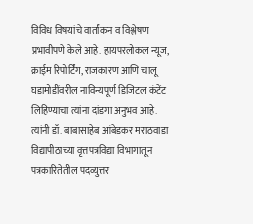विविध विषयांचे वार्तांकन व विश्लेषण प्रभावीपणे केले आहे. हायपरलोकल न्यूज, क्राईम रिपोर्टिंग, राजकारण आणि चालू घडामोडींवरील नाविन्यपूर्ण डिजिटल कंटेंट लिहिण्याचा त्यांना दांडगा अनुभव आहे. त्यांनी डॉ. बाबासाहेब आंबेडकर मराठवाडा विद्यापीठाच्या वृत्तपत्रविद्या विभागातून पत्रकारितेतील पदव्युत्तर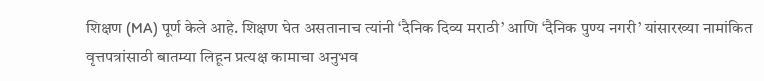शिक्षण (MA) पूर्ण केले आहे. शिक्षण घेत असतानाच त्यांनी ‘दैनिक दिव्य मराठी’ आणि ‘दैनिक पुण्य नगरी’ यांसारख्या नामांकित वृत्तपत्रांसाठी बातम्या लिहून प्रत्यक्ष कामाचा अनुभव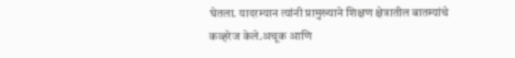घेतला. यादरम्यान त्यांनी प्रामुख्याने शिक्षण क्षेत्रातील बातम्यांचे कव्हरेज केले.अचूक आणि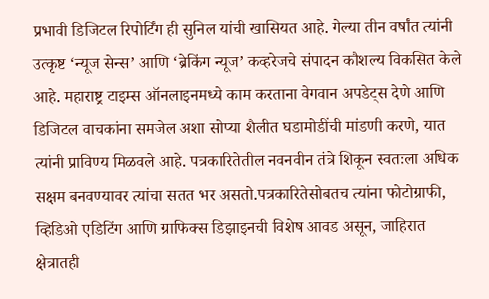प्रभावी डिजिटल रिपोर्टिंग ही सुनिल यांची खासियत आहे. गेल्या तीन वर्षांत त्यांनी उत्कृष्ट ‘न्यूज सेन्स’ आणि ‘ब्रेकिंग न्यूज’ कव्हरेजचे संपादन कौशल्य विकसित केले आहे. महाराष्ट्र टाइम्स ऑनलाइनमध्ये काम करताना वेगवान अपडेट्स देणे आणि डिजिटल वाचकांना समजेल अशा सोप्या शैलीत घडामोडींची मांडणी करणे, यात त्यांनी प्राविण्य मिळवले आहे. पत्रकारितेतील नवनवीन तंत्रे शिकून स्वतःला अधिक सक्षम बनवण्यावर त्यांचा सतत भर असतो.पत्रकारितेसोबतच त्यांना फोटोग्राफी, व्हिडिओ एडिटिंग आणि ग्राफिक्स डिझाइनची विशेष आवड असून, जाहिरात क्षेत्रातही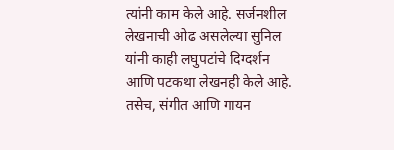त्यांनी काम केले आहे. सर्जनशील लेखनाची ओढ असलेल्या सुनिल यांनी काही लघुपटांचे दिग्दर्शन आणि पटकथा लेखनही केले आहे. तसेच, संगीत आणि गायन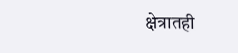क्षेत्रातही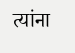त्यांना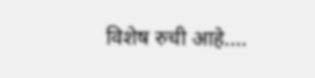विशेष रुची आहे.…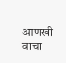आणखी वाचा